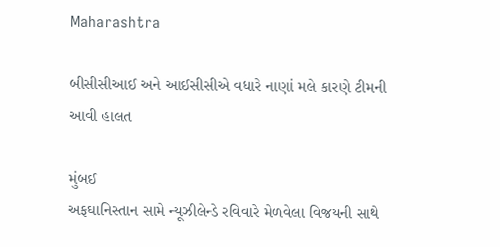Maharashtra

બીસીસીઆઈ અને આઈસીસીએ વધારે નાણાં મલે કારણે ટીમની આવી હાલત

મુંબઈ
અફઘાનિસ્તાન સામે ન્યૂઝીલેન્ડે રવિવારે મેળવેલા વિજયની સાથે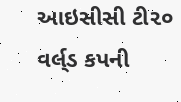આઇસીસી ટી૨૦ વર્લ્‌ડ કપની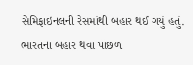સેમિફાઇનલની રેસમાંથી બહાર થઈ ગયું હતું. ભારતના બહાર થવા પાછળ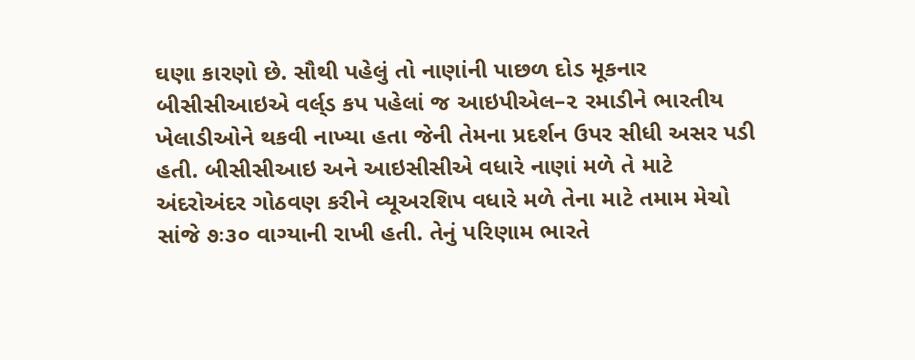ઘણા કારણો છે. સૌથી પહેલું તો નાણાંની પાછળ દોડ મૂકનાર બીસીસીઆઇએ વર્લ્‌ડ કપ પહેલાં જ આઇપીએલ–૨ રમાડીને ભારતીય ખેલાડીઓને થકવી નાખ્યા હતા જેની તેમના પ્રદર્શન ઉપર સીધી અસર પડી હતી. બીસીસીઆઇ અને આઇસીસીએ વધારે નાણાં મળે તે માટે અંદરોઅંદર ગોઠવણ કરીને વ્યૂઅરશિપ વધારે મળે તેના માટે તમામ મેચો સાંજે ૭ઃ૩૦ વાગ્યાની રાખી હતી. તેનું પરિણામ ભારતે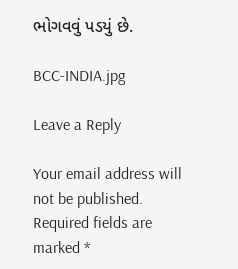ભોગવવું પડયું છે.

BCC-INDIA.jpg

Leave a Reply

Your email address will not be published. Required fields are marked *